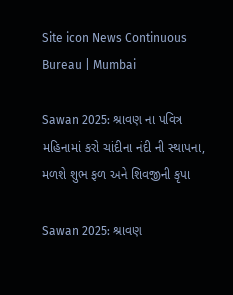Site icon News Continuous Bureau | Mumbai

Sawan 2025: શ્રાવણ ના પવિત્ર મહિનામાં કરો ચાંદીના નંદી ની સ્થાપના, મળશે શુભ ફળ અને શિવજીની કૃપા

Sawan 2025: શ્રાવણ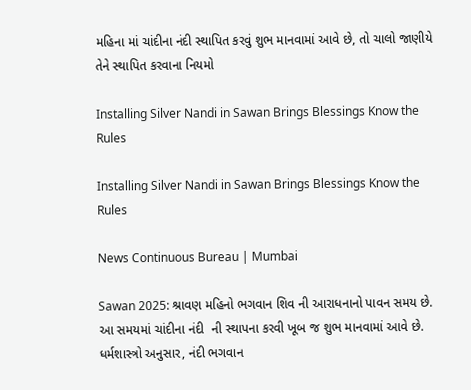મહિના માં ચાંદીના નંદી સ્થાપિત કરવું શુભ માનવામાં આવે છે, તો ચાલો જાણીયે તેને સ્થાપિત કરવાના નિયમો

Installing Silver Nandi in Sawan Brings Blessings Know the Rules

Installing Silver Nandi in Sawan Brings Blessings Know the Rules

News Continuous Bureau | Mumbai

Sawan 2025: શ્રાવણ મહિનો ભગવાન શિવ ની આરાધનાનો પાવન સમય છે. આ સમયમાં ચાંદીના નંદી  ની સ્થાપના કરવી ખૂબ જ શુભ માનવામાં આવે છે. ધર્મશાસ્ત્રો અનુસાર, નંદી ભગવાન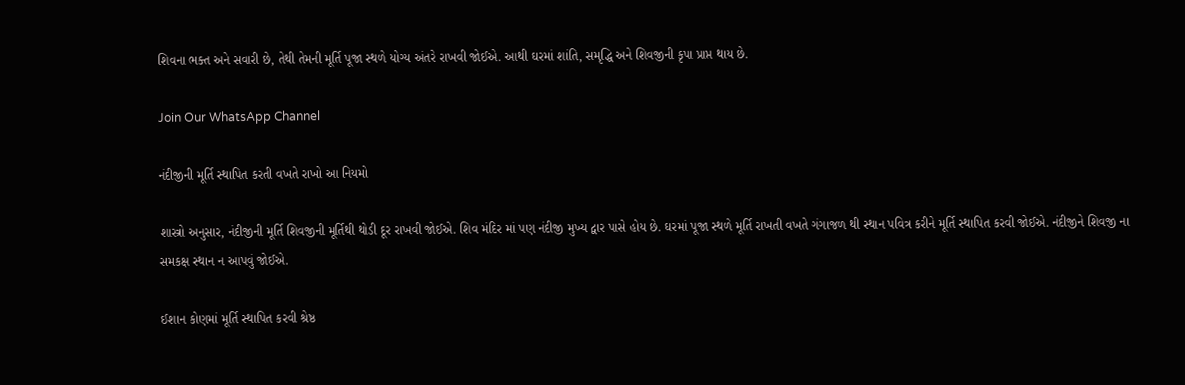શિવના ભક્ત અને સવારી છે, તેથી તેમની મૂર્તિ પૂજા સ્થળે યોગ્ય અંતરે રાખવી જોઈએ. આથી ઘરમાં શાંતિ, સમૃદ્ધિ અને શિવજીની કૃપા પ્રાપ્ત થાય છે.

Join Our WhatsApp Channel

નંદીજીની મૂર્તિ સ્થાપિત કરતી વખતે રાખો આ નિયમો

શાસ્ત્રો અનુસાર, નંદીજીની મૂર્તિ શિવજીની મૂર્તિથી થોડી દૂર રાખવી જોઈએ. શિવ મંદિર માં પણ નંદીજી મુખ્ય દ્વાર પાસે હોય છે. ઘરમાં પૂજા સ્થળે મૂર્તિ રાખતી વખતે ગંગાજળ થી સ્થાન પવિત્ર કરીને મૂર્તિ સ્થાપિત કરવી જોઈએ. નંદીજીને શિવજી ના સમકક્ષ સ્થાન ન આપવું જોઈએ.

ઈશાન કોણમાં મૂર્તિ સ્થાપિત કરવી શ્રેષ્ઠ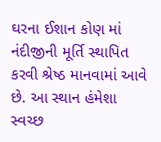ઘરના ઈશાન કોણ માં નંદીજીની મૂર્તિ સ્થાપિત કરવી શ્રેષ્ઠ માનવામાં આવે છે. આ સ્થાન હંમેશા સ્વચ્છ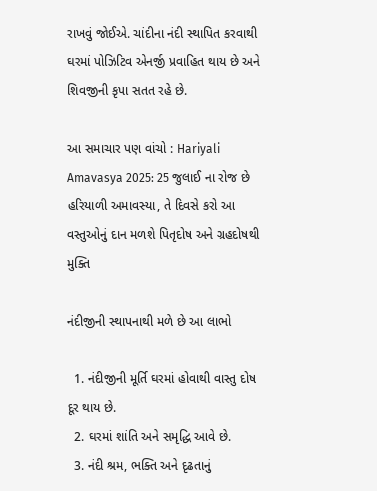રાખવું જોઈએ. ચાંદીના નંદી સ્થાપિત કરવાથી ઘરમાં પોઝિટિવ એનર્જી પ્રવાહિત થાય છે અને શિવજીની કૃપા સતત રહે છે.

આ સમાચાર પણ વાંચો : Hariyali Amavasya 2025: 25 જુલાઈ ના રોજ છે હરિયાળી અમાવસ્યા, તે દિવસે કરો આ વસ્તુઓનું દાન મળશે પિતૃદોષ અને ગ્રહદોષથી મુક્તિ

નંદીજીની સ્થાપનાથી મળે છે આ લાભો

  1. નંદીજીની મૂર્તિ ઘરમાં હોવાથી વાસ્તુ દોષ દૂર થાય છે.
  2. ઘરમાં શાંતિ અને સમૃદ્ધિ આવે છે.
  3. નંદી શ્રમ, ભક્તિ અને દૃઢતાનું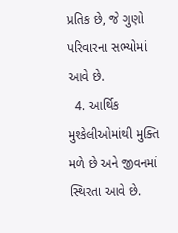પ્રતિક છે, જે ગુણો પરિવારના સભ્યોમાં આવે છે.
  4. આર્થિક મુશ્કેલીઓમાંથી મુક્તિ મળે છે અને જીવનમાં સ્થિરતા આવે છે.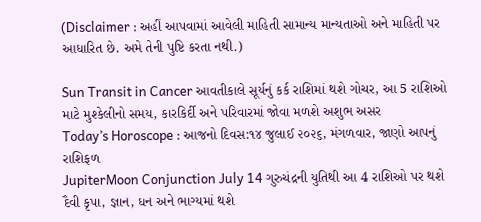(Disclaimer : અહીં આપવામાં આવેલી માહિતી સામાન્ય માન્યતાઓ અને માહિતી પર આધારિત છે. અમે તેની પુષ્ટિ કરતા નથી.)

Sun Transit in Cancer આવતીકાલે સૂર્યનું કર્ક રાશિમાં થશે ગોચર, આ 5 રાશિઓ માટે મુશ્કેલીનો સમય, કારકિર્દી અને પરિવારમાં જોવા મળશે અશુભ અસર
Today’s Horoscope : આજનો દિવસ:૧૪ જુલાઈ ૨૦૨૬, મંગળવાર, જાણો આપનું રાશિફળ
JupiterMoon Conjunction July 14 ગુરુચંદ્રની યુતિથી આ 4 રાશિઓ પર થશે દૈવી કૃપા, જ્ઞાન, ધન અને ભાગ્યમાં થશે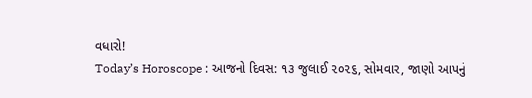વધારો!
Today’s Horoscope : આજનો દિવસ: ૧૩ જુલાઈ ૨૦૨૬, સોમવાર, જાણો આપનું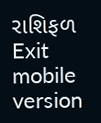રાશિફળ
Exit mobile version